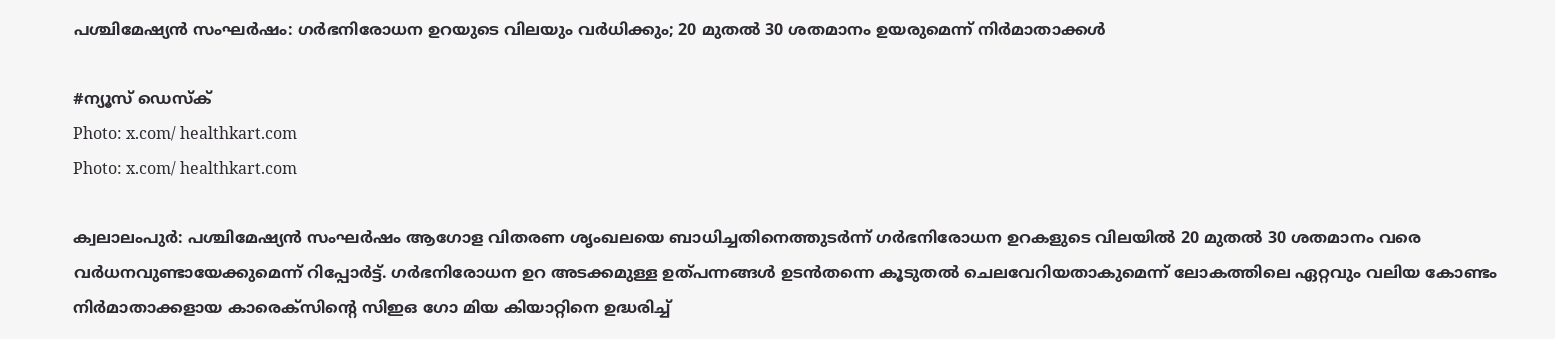പശ്ചിമേഷ്യൻ സംഘർഷം: ഗർഭനിരോധന ഉറയുടെ വിലയും വർധിക്കും; 20 മുതൽ 30 ശതമാനം ഉയരുമെന്ന് നിർമാതാക്കൾ

#ന്യൂസ് ഡെസ്‌ക്
Photo: x.com/ healthkart.com
Photo: x.com/ healthkart.com

ക്വലാലംപുർ: പശ്ചിമേഷ്യൻ സംഘർഷം ആഗോള വിതരണ ശൃംഖലയെ ബാധിച്ചതിനെത്തുടർന്ന് ഗർഭനിരോധന ഉറകളുടെ വിലയിൽ 20 മുതൽ 30 ശതമാനം വരെ വർധനവുണ്ടായേക്കുമെന്ന് റിപ്പോർട്ട്. ഗർഭനിരോധന ഉറ അടക്കമുള്ള ഉത്പന്നങ്ങൾ ഉടൻതന്നെ കൂടുതൽ ചെലവേറിയതാകുമെന്ന് ലോകത്തിലെ ഏറ്റവും വലിയ കോണ്ടം നിർമാതാക്കളായ കാരെക്‌സിന്റെ സിഇഒ ഗോ മിയ കിയാറ്റിനെ ഉദ്ധരിച്ച്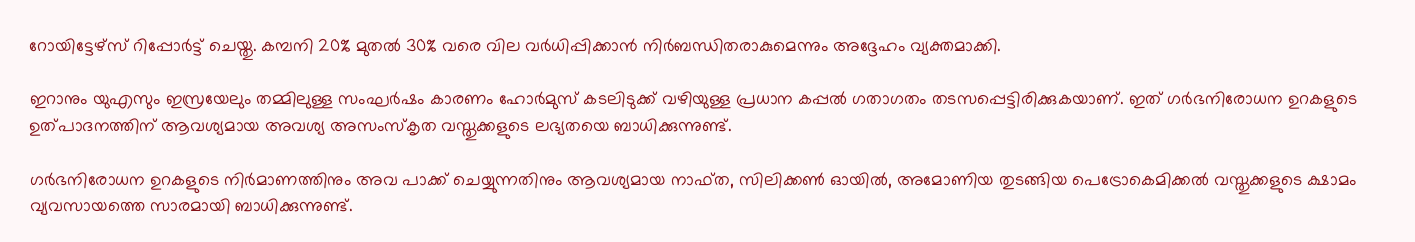റോയിട്ടേഴ്സ് റിപ്പോർട്ട് ചെയ്തു. കമ്പനി 20% മുതൽ 30% വരെ വില വർധിപ്പിക്കാൻ നിർബന്ധിതരാകുമെന്നും അദ്ദേഹം വ്യക്തമാക്കി.

ഇറാനും യുഎസും ഇസ്രയേലും തമ്മിലുള്ള സംഘർഷം കാരണം ഹോർമുസ് കടലിടുക്ക് വഴിയുള്ള പ്രധാന കപ്പൽ ഗതാഗതം തടസപ്പെട്ടിരിക്കുകയാണ്. ഇത് ഗർഭനിരോധന ഉറകളുടെ ഉത്പാദനത്തിന് ആവശ്യമായ അവശ്യ അസംസ്‌കൃത വസ്തുക്കളുടെ ലഭ്യതയെ ബാധിക്കുന്നുണ്ട്.

ഗർഭനിരോധന ഉറകളുടെ നിർമാണത്തിനും അവ പാക്ക് ചെയ്യുന്നതിനും ആവശ്യമായ നാഫ്ത, സിലിക്കൺ ഓയിൽ, അമോണിയ തുടങ്ങിയ പെട്രോകെമിക്കൽ വസ്തുക്കളുടെ ക്ഷാമം വ്യവസായത്തെ സാരമായി ബാധിക്കുന്നുണ്ട്.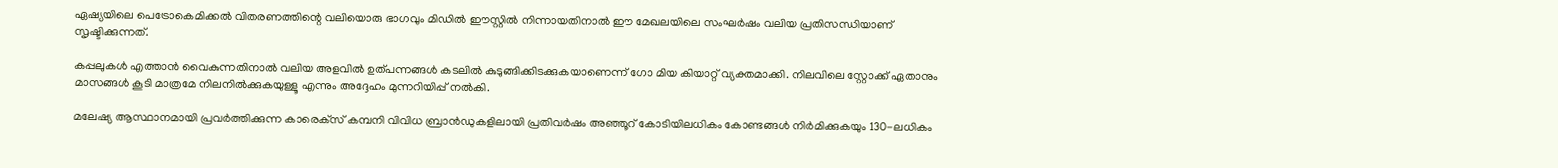ഏഷ്യയിലെ പെട്രോകെമിക്കൽ വിതരണത്തിന്റെ വലിയൊരു ഭാഗവും മിഡിൽ ഈസ്റ്റിൽ നിന്നായതിനാൽ ഈ മേഖലയിലെ സംഘർഷം വലിയ പ്രതിസന്ധിയാണ് സൃഷ്ടിക്കുന്നത്.

കപ്പലുകൾ എത്താൻ വൈകുന്നതിനാൽ വലിയ അളവിൽ ഉത്പന്നങ്ങൾ കടലിൽ കുടുങ്ങിക്കിടക്കുകയാണെന്ന് ഗോ മിയ കിയാറ്റ് വ്യക്തമാക്കി. നിലവിലെ സ്റ്റോക്ക് ഏതാനും മാസങ്ങൾ കൂടി മാത്രമേ നിലനിൽക്കുകയുള്ളൂ എന്നും അദ്ദേഹം മുന്നറിയിപ്പ് നൽകി.

മലേഷ്യ ആസ്ഥാനമായി പ്രവർത്തിക്കുന്ന കാരെക്‌സ് കമ്പനി വിവിധ ബ്രാൻഡുകളിലായി പ്രതിവർഷം അഞ്ഞൂറ് കോടിയിലധികം കോണ്ടങ്ങൾ നിർമിക്കുകയും 130-ലധികം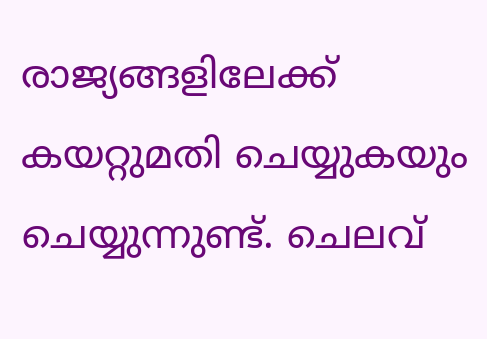രാജ്യങ്ങളിലേക്ക് കയറ്റുമതി ചെയ്യുകയും ചെയ്യുന്നുണ്ട്. ചെലവ്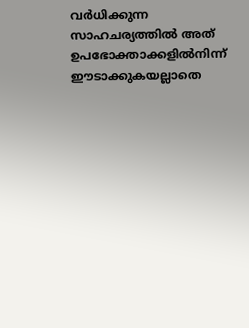വർധിക്കുന്ന സാഹചര്യത്തിൽ അത് ഉപഭോക്താക്കളിൽനിന്ന് ഈടാക്കുകയല്ലാതെ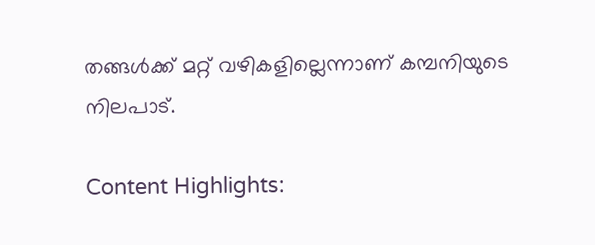തങ്ങൾക്ക് മറ്റ് വഴികളില്ലെന്നാണ് കമ്പനിയുടെ നിലപാട്.

Content Highlights: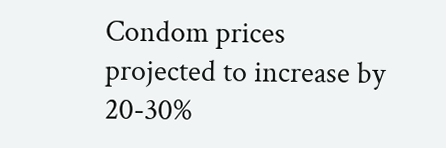Condom prices projected to increase by 20-30%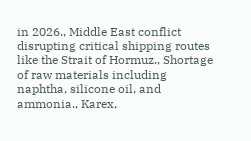in 2026., Middle East conflict disrupting critical shipping routes like the Strait of Hormuz., Shortage of raw materials including naphtha, silicone oil, and ammonia., Karex,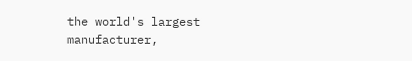the world's largest manufacturer,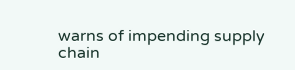warns of impending supply chain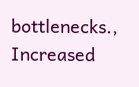bottlenecks., Increased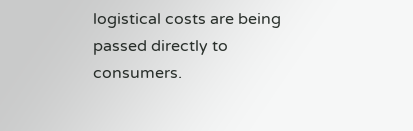logistical costs are being passed directly to consumers.